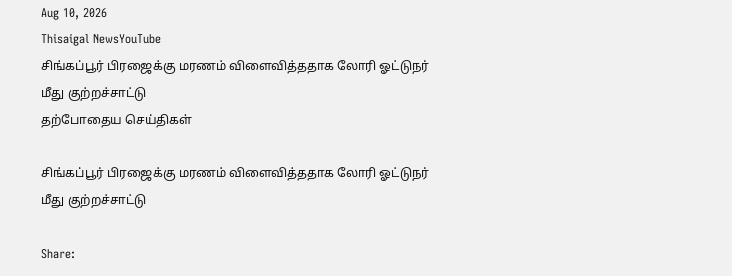Aug 10, 2026
Thisaigal NewsYouTube
சிங்கப்பூர் பிரஜைக்கு மரணம் விளைவித்ததாக லோரி ஓட்டுநர் மீது குற்றச்சாட்டு
தற்போதைய செய்திகள்

சிங்கப்பூர் பிரஜைக்கு மரணம் விளைவித்ததாக லோரி ஓட்டுநர் மீது குற்றச்சாட்டு

Share: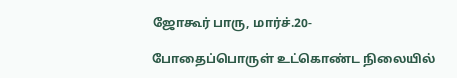ஜோகூர் பாரு, மார்ச்.20-

போதைப்பொருள் உட்கொண்ட நிலையில்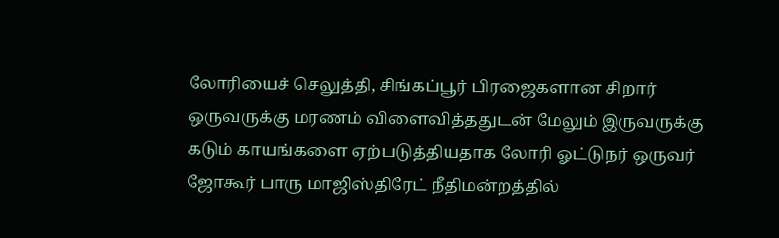லோரியைச் செலுத்தி, சிங்கப்பூர் பிரஜைகளான சிறார் ஒருவருக்கு மரணம் விளைவித்ததுடன் மேலும் இருவருக்கு கடும் காயங்களை ஏற்படுத்தியதாக லோரி ஓட்டுநர் ஒருவர் ஜோகூர் பாரு மாஜிஸ்திரேட் நீதிமன்றத்தில்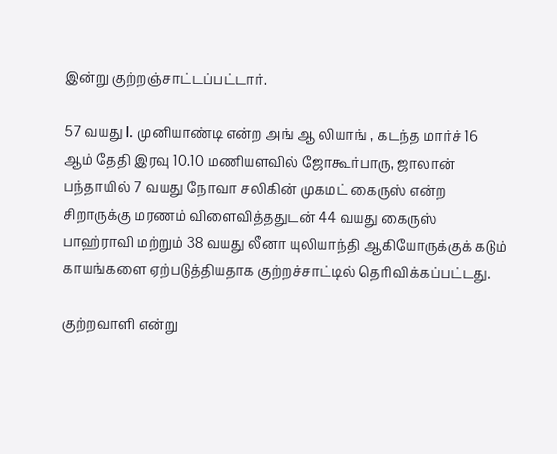இன்று குற்றஞ்சாட்டப்பட்டார்.

57 வயது I. முனியாண்டி என்ற அங் ஆ லியாங் , கடந்த மார்ச் 16 ஆம் தேதி இரவு 10.10 மணியளவில் ஜோகூர்பாரு, ஜாலான் பந்தாயில் 7 வயது நோவா சலிகின் முகமட் கைருஸ் என்ற சிறாருக்கு மரணம் விளைவித்ததுடன் 44 வயது கைருஸ் பாஹ்ராவி மற்றும் 38 வயது லீனா யுலியாந்தி ஆகியோருக்குக் கடும் காயங்களை ஏற்படுத்தியதாக குற்றச்சாட்டில் தெரிவிக்கப்பட்டது.

குற்றவாளி என்று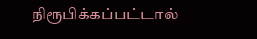நிரூபிக்கப்பட்டால்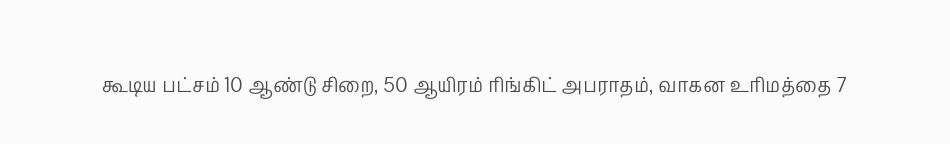கூடிய பட்சம் 10 ஆண்டு சிறை, 50 ஆயிரம் ரிங்கிட் அபராதம், வாகன உரிமத்தை 7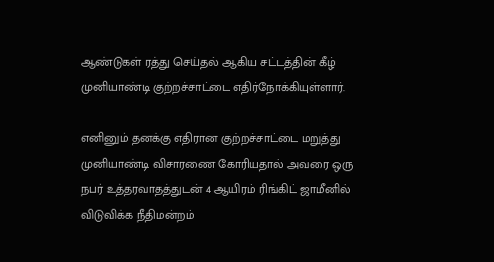ஆண்டுகள் ரத்து செய்தல் ஆகிய சட்டத்தின் கீழ் முனியாண்டி குற்றச்சாட்டை எதிர்நோக்கியுள்ளார்.

எனினும் தனக்கு எதிரான குற்றச்சாட்டை மறுத்து முனியாண்டி விசாரணை கோரியதால் அவரை ஒரு நபர் உத்தரவாதத்துடன் 4 ஆயிரம் ரிங்கிட் ஜாமீனில் விடுவிக்க நீதிமன்றம்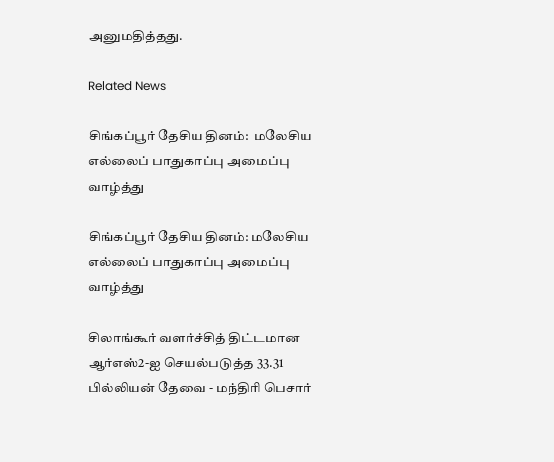அனுமதித்தது.

Related News

சிங்கப்பூர் தேசிய தினம்:  மலேசிய எல்லைப் பாதுகாப்பு அமைப்பு வாழ்த்து

சிங்கப்பூர் தேசிய தினம்: மலேசிய எல்லைப் பாதுகாப்பு அமைப்பு வாழ்த்து

சிலாங்கூர் வளர்ச்சித் திட்டமான ஆர்எஸ்2-ஐ செயல்படுத்த 33.31 பில்லியன் தேவை - மந்திரி பெசார்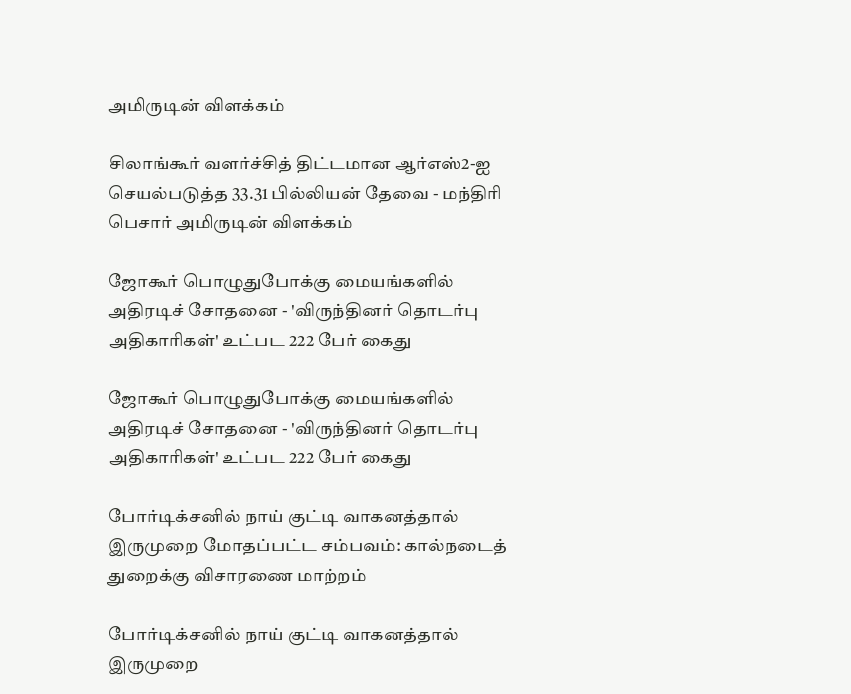அமிருடின் விளக்கம்

சிலாங்கூர் வளர்ச்சித் திட்டமான ஆர்எஸ்2-ஐ செயல்படுத்த 33.31 பில்லியன் தேவை - மந்திரி பெசார் அமிருடின் விளக்கம்

ஜோகூர் பொழுதுபோக்கு மையங்களில் அதிரடிச் சோதனை - 'விருந்தினர் தொடர்பு அதிகாரிகள்' உட்பட 222 பேர் கைது

ஜோகூர் பொழுதுபோக்கு மையங்களில் அதிரடிச் சோதனை - 'விருந்தினர் தொடர்பு அதிகாரிகள்' உட்பட 222 பேர் கைது

போர்டிக்சனில் நாய் குட்டி வாகனத்தால் இருமுறை மோதப்பட்ட சம்பவம்: கால்நடைத் துறைக்கு விசாரணை மாற்றம்

போர்டிக்சனில் நாய் குட்டி வாகனத்தால் இருமுறை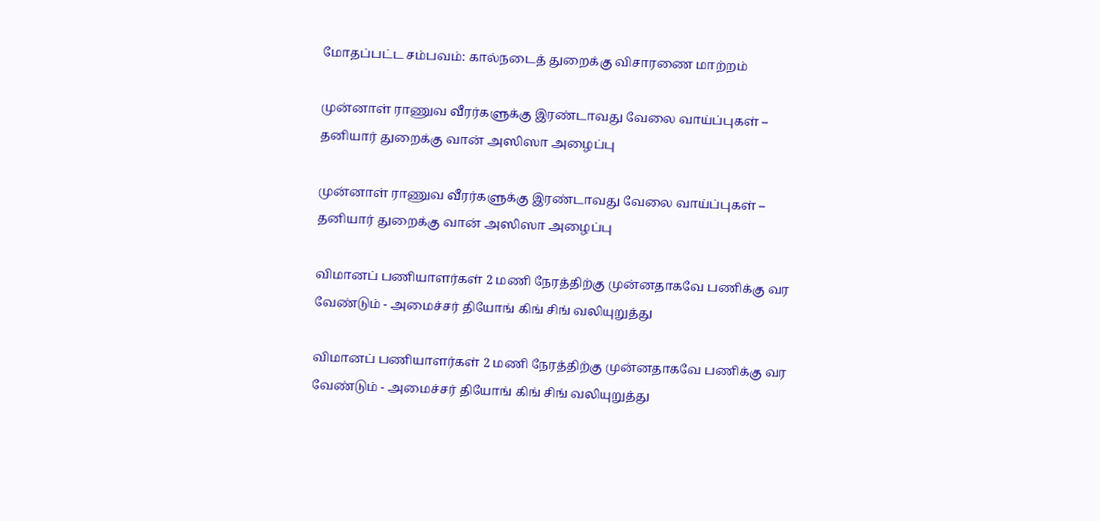மோதப்பட்ட சம்பவம்: கால்நடைத் துறைக்கு விசாரணை மாற்றம்

முன்னாள் ராணுவ வீரர்களுக்கு இரண்டாவது வேலை வாய்ப்புகள் – தனியார் துறைக்கு வான் அஸிஸா அழைப்பு

முன்னாள் ராணுவ வீரர்களுக்கு இரண்டாவது வேலை வாய்ப்புகள் – தனியார் துறைக்கு வான் அஸிஸா அழைப்பு

விமானப் பணியாளர்கள் 2 மணி நேரத்திற்கு முன்னதாகவே பணிக்கு வர வேண்டும் - அமைச்சர் தியோங் கிங் சிங் வலியுறுத்து

விமானப் பணியாளர்கள் 2 மணி நேரத்திற்கு முன்னதாகவே பணிக்கு வர வேண்டும் - அமைச்சர் தியோங் கிங் சிங் வலியுறுத்து